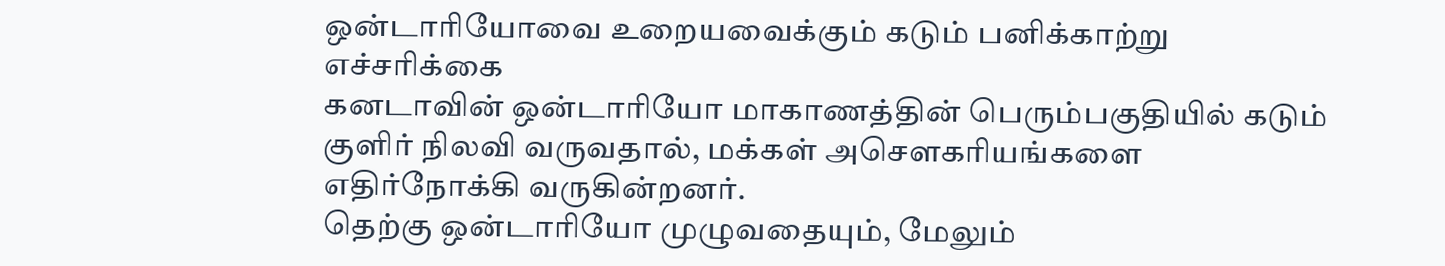ஒன்டாரியோவை உறையவைக்கும் கடும் பனிக்காற்று எச்சரிக்கை
கனடாவின் ஒன்டாரியோ மாகாணத்தின் பெரும்பகுதியில் கடும் குளிர் நிலவி வருவதால், மக்கள் அசௌகரியங்களை எதிர்நோக்கி வருகின்றனர்.
தெற்கு ஒன்டாரியோ முழுவதையும், மேலும்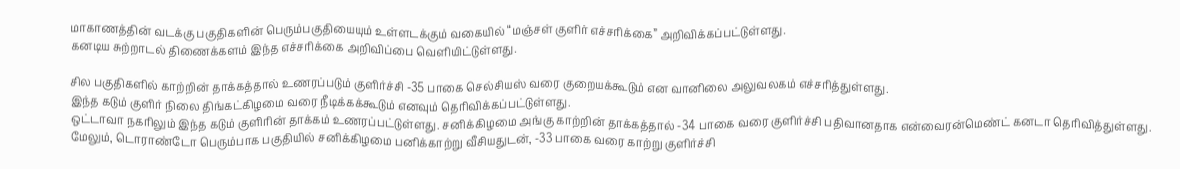மாகாணத்தின் வடக்கு பகுதிகளின் பெரும்பகுதியையும் உள்ளடக்கும் வகையில் “மஞ்சள் குளிர் எச்சரிக்கை” அறிவிக்கப்பட்டுள்ளது.
கனடிய சுற்றாடல் திணைக்களம் இந்த எச்சரிக்கை அறிவிப்பை வெளியிட்டுள்ளது.

சில பகுதிகளில் காற்றின் தாக்கத்தால் உணரப்படும் குளிர்ச்சி -35 பாகை செல்சியஸ் வரை குறையக்கூடும் என வானிலை அலுவலகம் எச்சரித்துள்ளது.
இந்த கடும் குளிர் நிலை திங்கட்கிழமை வரை நீடிக்கக்கூடும் எனவும் தெரிவிக்கப்பட்டுள்ளது.
ஒட்டாவா நகரிலும் இந்த கடும் குளிரின் தாக்கம் உணரப்பட்டுள்ளது. சனிக்கிழமை அங்கு காற்றின் தாக்கத்தால் -34 பாகை வரை குளிர்ச்சி பதிவானதாக என்வைரன்மெண்ட் கனடா தெரிவித்துள்ளது.
மேலும், டொராண்டோ பெரும்பாக பகுதியில் சனிக்கிழமை பனிக்காற்று வீசியதுடன், -33 பாகை வரை காற்று குளிர்ச்சி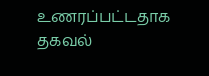உணரப்பட்டதாக தகவல்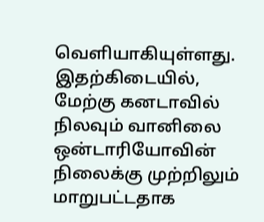வெளியாகியுள்ளது.
இதற்கிடையில், மேற்கு கனடாவில் நிலவும் வானிலை ஒன்டாரியோவின் நிலைக்கு முற்றிலும் மாறுபட்டதாக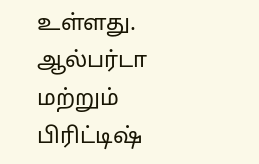உள்ளது.
ஆல்பர்டா மற்றும் பிரிட்டிஷ்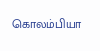கொலம்பியா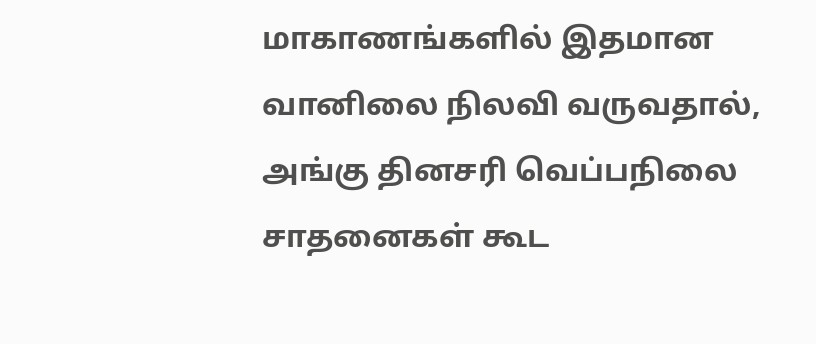மாகாணங்களில் இதமான வானிலை நிலவி வருவதால், அங்கு தினசரி வெப்பநிலை சாதனைகள் கூட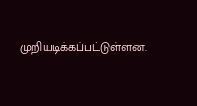முறியடிக்கப்பட்டுள்ளன.